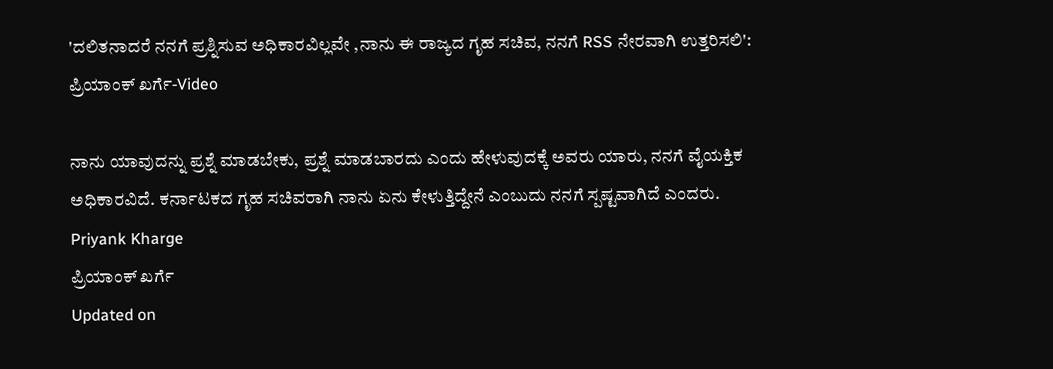'ದಲಿತನಾದರೆ ನನಗೆ ಪ್ರಶ್ನಿಸುವ ಅಧಿಕಾರವಿಲ್ಲವೇ ,ನಾನು ಈ ರಾಜ್ಯದ ಗೃಹ ಸಚಿವ, ನನಗೆ RSS ನೇರವಾಗಿ ಉತ್ತರಿಸಲಿ': ಪ್ರಿಯಾಂಕ್ ಖರ್ಗೆ-Video

ನಾನು ಯಾವುದನ್ನು ಪ್ರಶ್ನೆ ಮಾಡಬೇಕು, ಪ್ರಶ್ನೆ ಮಾಡಬಾರದು ಎಂದು ಹೇಳುವುದಕ್ಕೆ ಅವರು ಯಾರು, ನನಗೆ ವೈಯಕ್ತಿಕ ಅಧಿಕಾರವಿದೆ. ಕರ್ನಾಟಕದ ಗೃಹ ಸಚಿವರಾಗಿ ನಾನು ಏನು ಕೇಳುತ್ತಿದ್ದೇನೆ ಎಂಬುದು ನನಗೆ ಸ್ಪಷ್ಟವಾಗಿದೆ ಎಂದರು.
Priyank Kharge
ಪ್ರಿಯಾಂಕ್ ಖರ್ಗೆ
Updated on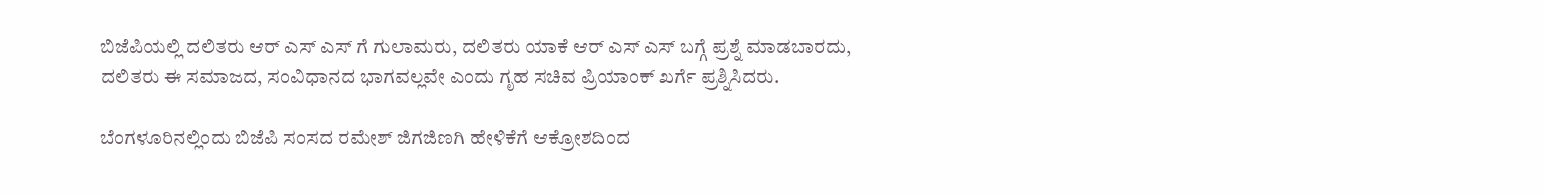ಬಿಜೆಪಿಯಲ್ಲಿ ದಲಿತರು ಆರ್ ಎಸ್ ಎಸ್ ಗೆ ಗುಲಾಮರು, ದಲಿತರು ಯಾಕೆ ಆರ್ ಎಸ್ ಎಸ್ ಬಗ್ಗೆ ಪ್ರಶ್ನೆ ಮಾಡಬಾರದು, ದಲಿತರು ಈ ಸಮಾಜದ, ಸಂವಿಧಾನದ ಭಾಗವಲ್ಲವೇ ಎಂದು ಗೃಹ ಸಚಿವ ಪ್ರಿಯಾಂಕ್ ಖರ್ಗೆ ಪ್ರಶ್ನಿಸಿದರು.

ಬೆಂಗಳೂರಿನಲ್ಲಿಂದು ಬಿಜೆಪಿ ಸಂಸದ ರಮೇಶ್ ಜಿಗಜಿಣಗಿ ಹೇಳಿಕೆಗೆ ಆಕ್ರೋಶದಿಂದ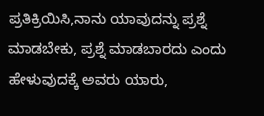ಪ್ರತಿಕ್ರಿಯಿಸಿ,ನಾನು ಯಾವುದನ್ನು ಪ್ರಶ್ನೆ ಮಾಡಬೇಕು, ಪ್ರಶ್ನೆ ಮಾಡಬಾರದು ಎಂದು ಹೇಳುವುದಕ್ಕೆ ಅವರು ಯಾರು,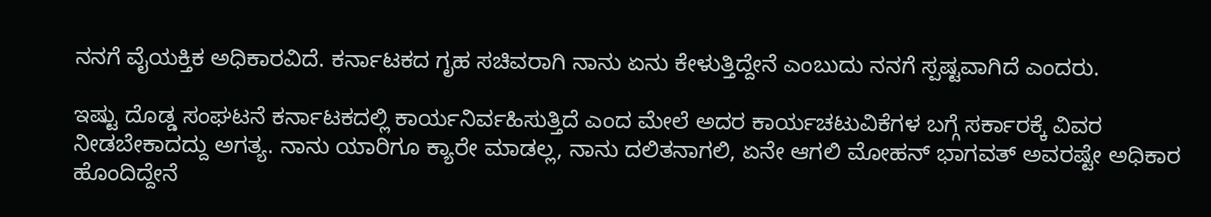ನನಗೆ ವೈಯಕ್ತಿಕ ಅಧಿಕಾರವಿದೆ. ಕರ್ನಾಟಕದ ಗೃಹ ಸಚಿವರಾಗಿ ನಾನು ಏನು ಕೇಳುತ್ತಿದ್ದೇನೆ ಎಂಬುದು ನನಗೆ ಸ್ಪಷ್ಟವಾಗಿದೆ ಎಂದರು.

ಇಷ್ಟು ದೊಡ್ಡ ಸಂಘಟನೆ ಕರ್ನಾಟಕದಲ್ಲಿ ಕಾರ್ಯನಿರ್ವಹಿಸುತ್ತಿದೆ ಎಂದ ಮೇಲೆ ಅದರ ಕಾರ್ಯಚಟುವಿಕೆಗಳ ಬಗ್ಗೆ ಸರ್ಕಾರಕ್ಕೆ ವಿವರ ನೀಡಬೇಕಾದದ್ದು ಅಗತ್ಯ. ನಾನು ಯಾರಿಗೂ ಕ್ಯಾರೇ ಮಾಡಲ್ಲ, ನಾನು ದಲಿತನಾಗಲಿ, ಏನೇ ಆಗಲಿ ಮೋಹನ್ ಭಾಗವತ್ ಅವರಷ್ಟೇ ಅಧಿಕಾರ ಹೊಂದಿದ್ದೇನೆ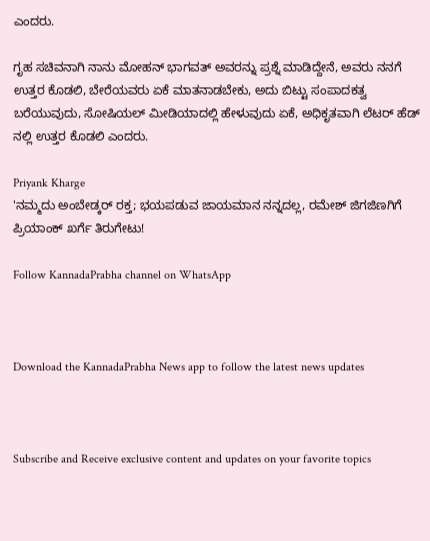ಎಂದರು.

ಗೃಹ ಸಚಿವನಾಗಿ ನಾನು ಮೋಹನ್ ಭಾಗವತ್ ಅವರನ್ನು ಪ್ರಶ್ನೆ ಮಾಡಿದ್ದೇನೆ, ಅವರು ನನಗೆ ಉತ್ತರ ಕೊಡಲಿ, ಬೇರೆಯವರು ಏಕೆ ಮಾತನಾಡಬೇಕು, ಅದು ಬಿಟ್ಟು ಸಂಪಾದಕತ್ವ ಬರೆಯುವುದು, ಸೋಷಿಯಲ್ ಮೀಡಿಯಾದಲ್ಲಿ ಹೇಳುವುದು ಏಕೆ, ಅಧಿಕೃತವಾಗಿ ಲೆಟರ್ ಹೆಡ್ ನಲ್ಲಿ ಉತ್ತರ ಕೊಡಲಿ ಎಂದರು.

Priyank Kharge
'ನಮ್ಮದು ಅಂಬೇಡ್ಕರ್ ರಕ್ತ; ಭಯಪಡುವ ಜಾಯಮಾನ ನನ್ನದಲ್ಲ, ರಮೇಶ್ ಜಿಗಜಿಣಗಿಗೆ ಪ್ರಿಯಾಂಕ್ ಖರ್ಗೆ ತಿರುಗೇಟು!

Follow KannadaPrabha channel on WhatsApp



Download the KannadaPrabha News app to follow the latest news updates



Subscribe and Receive exclusive content and updates on your favorite topics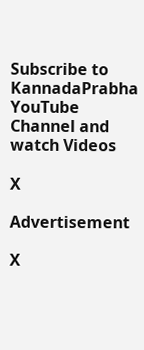Subscribe to KannadaPrabha YouTube Channel and watch Videos

X

Advertisement

X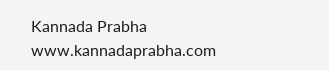Kannada Prabha
www.kannadaprabha.com